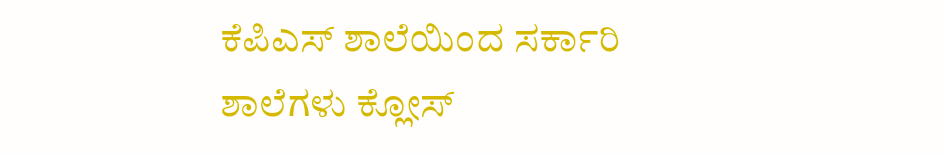ಕೆಪಿಎಸ್ ಶಾಲೆಯಿಂದ ಸರ್ಕಾರಿ ಶಾಲೆಗಳು ಕ್ಲೋಸ್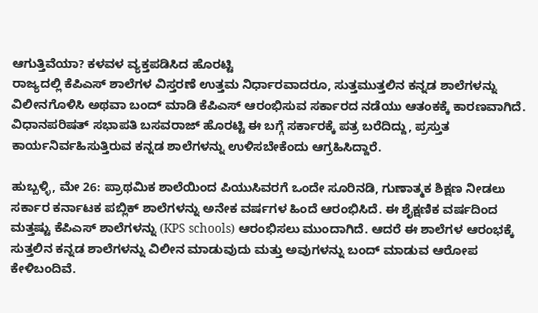ಆಗುತ್ತಿವೆಯಾ? ಕಳವಳ ವ್ಯಕ್ತಪಡಿಸಿದ ಹೊರಟ್ಟಿ
ರಾಜ್ಯದಲ್ಲಿ ಕೆಪಿಎಸ್ ಶಾಲೆಗಳ ವಿಸ್ತರಣೆ ಉತ್ತಮ ನಿರ್ಧಾರವಾದರೂ, ಸುತ್ತಮುತ್ತಲಿನ ಕನ್ನಡ ಶಾಲೆಗಳನ್ನು ವಿಲೀನಗೊಳಿಸಿ ಅಥವಾ ಬಂದ್ ಮಾಡಿ ಕೆಪಿಎಸ್ ಆರಂಭಿಸುವ ಸರ್ಕಾರದ ನಡೆಯು ಆತಂಕಕ್ಕೆ ಕಾರಣವಾಗಿದೆ. ವಿಧಾನಪರಿಷತ್ ಸಭಾಪತಿ ಬಸವರಾಜ್ ಹೊರಟ್ಟಿ ಈ ಬಗ್ಗೆ ಸರ್ಕಾರಕ್ಕೆ ಪತ್ರ ಬರೆದಿದ್ದು, ಪ್ರಸ್ತುತ ಕಾರ್ಯನಿರ್ವಹಿಸುತ್ತಿರುವ ಕನ್ನಡ ಶಾಲೆಗಳನ್ನು ಉಳಿಸಬೇಕೆಂದು ಆಗ್ರಹಿಸಿದ್ದಾರೆ.

ಹುಬ್ಬಳ್ಳಿ, ಮೇ 26: ಪ್ರಾಥಮಿಕ ಶಾಲೆಯಿಂದ ಪಿಯುಸಿವರಗೆ ಒಂದೇ ಸೂರಿನಡಿ, ಗುಣಾತ್ಮಕ ಶಿಕ್ಷಣ ನೀಡಲು ಸರ್ಕಾರ ಕರ್ನಾಟಕ ಪಬ್ಲಿಕ್ ಶಾಲೆಗಳನ್ನು ಅನೇಕ ವರ್ಷಗಳ ಹಿಂದೆ ಆರಂಭಿಸಿದೆ. ಈ ಶೈಕ್ಷಣಿಕ ವರ್ಷದಿಂದ ಮತ್ತಷ್ಟು ಕೆಪಿಎಸ್ ಶಾಲೆಗಳನ್ನು (KPS schools) ಆರಂಭಿಸಲು ಮುಂದಾಗಿದೆ. ಆದರೆ ಈ ಶಾಲೆಗಳ ಆರಂಭಕ್ಕೆ ಸುತ್ತಲಿನ ಕನ್ನಡ ಶಾಲೆಗಳನ್ನು ವಿಲೀನ ಮಾಡುವುದು ಮತ್ತು ಅವುಗಳನ್ನು ಬಂದ್ ಮಾಡುವ ಆರೋಪ ಕೇಳಿಬಂದಿವೆ.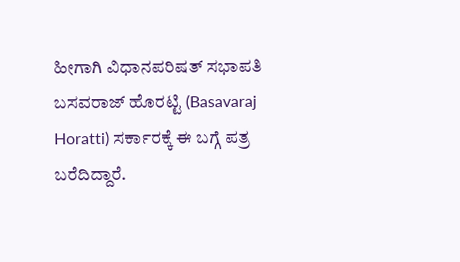ಹೀಗಾಗಿ ವಿಧಾನಪರಿಷತ್ ಸಭಾಪತಿ ಬಸವರಾಜ್ ಹೊರಟ್ಟಿ (Basavaraj Horatti) ಸರ್ಕಾರಕ್ಕೆ ಈ ಬಗ್ಗೆ ಪತ್ರ ಬರೆದಿದ್ದಾರೆ.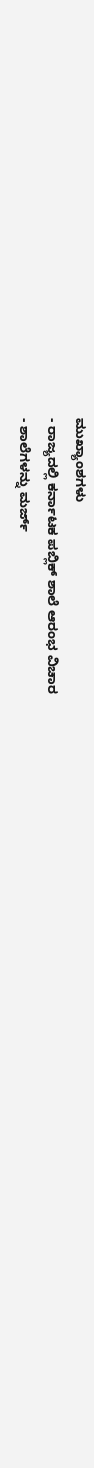ಮುಖ್ಯಾಂಶಗಳು
- ರಾಜ್ಯದಲ್ಲಿ ಕರ್ನಾಟಕ ಪಬ್ಲಿಕ್ ಶಾಲೆ ಆರಂಭ ವಿಚಾರ
- ಶಾಲೆಗಳನ್ನು ಮರ್ಜ್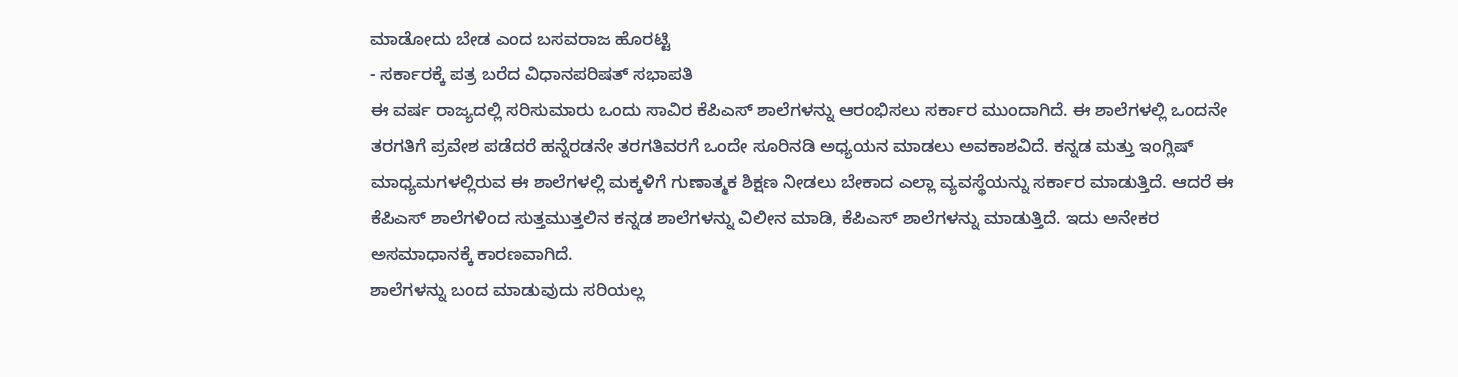ಮಾಡೋದು ಬೇಡ ಎಂದ ಬಸವರಾಜ ಹೊರಟ್ಟಿ
- ಸರ್ಕಾರಕ್ಕೆ ಪತ್ರ ಬರೆದ ವಿಧಾನಪರಿಷತ್ ಸಭಾಪತಿ
ಈ ವರ್ಷ ರಾಜ್ಯದಲ್ಲಿ ಸರಿಸುಮಾರು ಒಂದು ಸಾವಿರ ಕೆಪಿಎಸ್ ಶಾಲೆಗಳನ್ನು ಆರಂಭಿಸಲು ಸರ್ಕಾರ ಮುಂದಾಗಿದೆ. ಈ ಶಾಲೆಗಳಲ್ಲಿ ಒಂದನೇ ತರಗತಿಗೆ ಪ್ರವೇಶ ಪಡೆದರೆ ಹನ್ನೆರಡನೇ ತರಗತಿವರಗೆ ಒಂದೇ ಸೂರಿನಡಿ ಅಧ್ಯಯನ ಮಾಡಲು ಅವಕಾಶವಿದೆ. ಕನ್ನಡ ಮತ್ತು ಇಂಗ್ಲಿಷ್ ಮಾಧ್ಯಮಗಳಲ್ಲಿರುವ ಈ ಶಾಲೆಗಳಲ್ಲಿ ಮಕ್ಕಳಿಗೆ ಗುಣಾತ್ಮಕ ಶಿಕ್ಷಣ ನೀಡಲು ಬೇಕಾದ ಎಲ್ಲಾ ವ್ಯವಸ್ಥೆಯನ್ನು ಸರ್ಕಾರ ಮಾಡುತ್ತಿದೆ. ಆದರೆ ಈ ಕೆಪಿಎಸ್ ಶಾಲೆಗಳಿಂದ ಸುತ್ತಮುತ್ತಲಿನ ಕನ್ನಡ ಶಾಲೆಗಳನ್ನು ವಿಲೀನ ಮಾಡಿ, ಕೆಪಿಎಸ್ ಶಾಲೆಗಳನ್ನು ಮಾಡುತ್ತಿದೆ. ಇದು ಅನೇಕರ ಅಸಮಾಧಾನಕ್ಕೆ ಕಾರಣವಾಗಿದೆ.
ಶಾಲೆಗಳನ್ನು ಬಂದ ಮಾಡುವುದು ಸರಿಯಲ್ಲ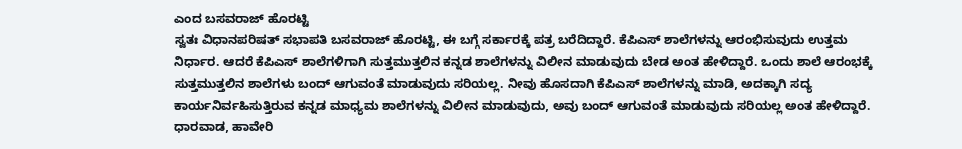ಎಂದ ಬಸವರಾಜ್ ಹೊರಟ್ಟಿ
ಸ್ವತಃ ವಿಧಾನಪರಿಷತ್ ಸಭಾಪತಿ ಬಸವರಾಜ್ ಹೊರಟ್ಟಿ, ಈ ಬಗ್ಗೆ ಸರ್ಕಾರಕ್ಕೆ ಪತ್ರ ಬರೆದಿದ್ದಾರೆ. ಕೆಪಿಎಸ್ ಶಾಲೆಗಳನ್ನು ಆರಂಭಿಸುವುದು ಉತ್ತಮ ನಿರ್ಧಾರ. ಆದರೆ ಕೆಪಿಎಸ್ ಶಾಲೆಗಳಿಗಾಗಿ ಸುತ್ತಮುತ್ತಲಿನ ಕನ್ನಡ ಶಾಲೆಗಳನ್ನು ವಿಲೀನ ಮಾಡುವುದು ಬೇಡ ಅಂತ ಹೇಳಿದ್ದಾರೆ. ಒಂದು ಶಾಲೆ ಆರಂಭಕ್ಕೆ ಸುತ್ತಮುತ್ತಲಿನ ಶಾಲೆಗಳು ಬಂದ್ ಆಗುವಂತೆ ಮಾಡುವುದು ಸರಿಯಲ್ಲ. ನೀವು ಹೊಸದಾಗಿ ಕೆಪಿಎಸ್ ಶಾಲೆಗಳನ್ನು ಮಾಡಿ, ಅದಕ್ಕಾಗಿ ಸದ್ಯ ಕಾರ್ಯನಿರ್ವಹಿಸುತ್ತಿರುವ ಕನ್ನಡ ಮಾಧ್ಯಮ ಶಾಲೆಗಳನ್ನು ವಿಲೀನ ಮಾಡುವುದು, ಅವು ಬಂದ್ ಆಗುವಂತೆ ಮಾಡುವುದು ಸರಿಯಲ್ಲ ಅಂತ ಹೇಳಿದ್ದಾರೆ.
ಧಾರವಾಡ, ಹಾವೇರಿ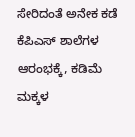ಸೇರಿದಂತೆ ಅನೇಕ ಕಡೆ ಕೆಪಿಎಸ್ ಶಾಲೆಗಳ ಆರಂಭಕ್ಕೆ, ಕಡಿಮೆ ಮಕ್ಕಳ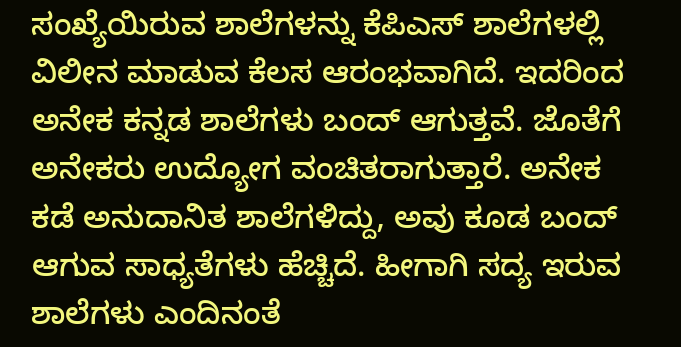ಸಂಖ್ಯೆಯಿರುವ ಶಾಲೆಗಳನ್ನು ಕೆಪಿಎಸ್ ಶಾಲೆಗಳಲ್ಲಿ ವಿಲೀನ ಮಾಡುವ ಕೆಲಸ ಆರಂಭವಾಗಿದೆ. ಇದರಿಂದ ಅನೇಕ ಕನ್ನಡ ಶಾಲೆಗಳು ಬಂದ್ ಆಗುತ್ತವೆ. ಜೊತೆಗೆ ಅನೇಕರು ಉದ್ಯೋಗ ವಂಚಿತರಾಗುತ್ತಾರೆ. ಅನೇಕ ಕಡೆ ಅನುದಾನಿತ ಶಾಲೆಗಳಿದ್ದು, ಅವು ಕೂಡ ಬಂದ್ ಆಗುವ ಸಾಧ್ಯತೆಗಳು ಹೆಚ್ಚಿದೆ. ಹೀಗಾಗಿ ಸದ್ಯ ಇರುವ ಶಾಲೆಗಳು ಎಂದಿನಂತೆ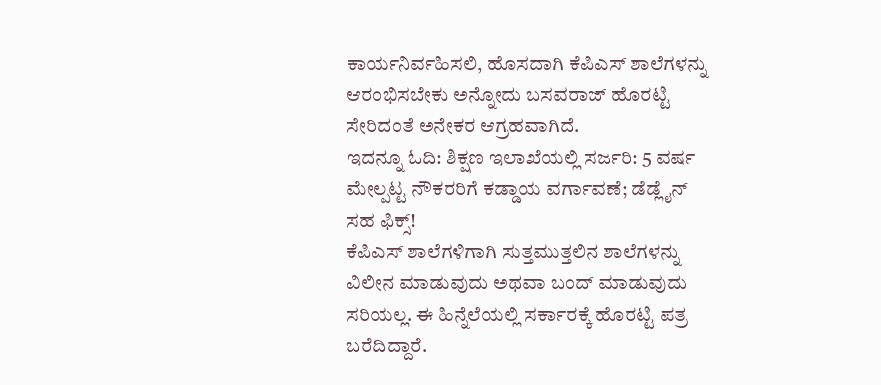ಕಾರ್ಯನಿರ್ವಹಿಸಲಿ, ಹೊಸದಾಗಿ ಕೆಪಿಎಸ್ ಶಾಲೆಗಳನ್ನು ಆರಂಭಿಸಬೇಕು ಅನ್ನೋದು ಬಸವರಾಜ್ ಹೊರಟ್ಟಿ ಸೇರಿದಂತೆ ಅನೇಕರ ಆಗ್ರಹವಾಗಿದೆ.
ಇದನ್ನೂ ಓದಿ: ಶಿಕ್ಷಣ ಇಲಾಖೆಯಲ್ಲಿ ಸರ್ಜರಿ: 5 ವರ್ಷ ಮೇಲ್ಪಟ್ಟ ನೌಕರರಿಗೆ ಕಡ್ಡಾಯ ವರ್ಗಾವಣೆ; ಡೆಡ್ಲೈನ್ ಸಹ ಫಿಕ್ಸ್!
ಕೆಪಿಎಸ್ ಶಾಲೆಗಳಿಗಾಗಿ ಸುತ್ತಮುತ್ತಲಿನ ಶಾಲೆಗಳನ್ನು ವಿಲೀನ ಮಾಡುವುದು ಅಥವಾ ಬಂದ್ ಮಾಡುವುದು ಸರಿಯಲ್ಲ. ಈ ಹಿನ್ನೆಲೆಯಲ್ಲಿ ಸರ್ಕಾರಕ್ಕೆ ಹೊರಟ್ಟಿ ಪತ್ರ ಬರೆದಿದ್ದಾರೆ.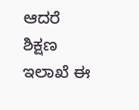ಆದರೆ ಶಿಕ್ಷಣ ಇಲಾಖೆ ಈ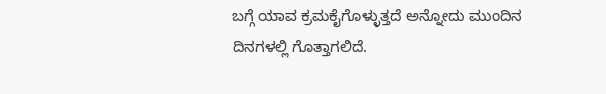ಬಗ್ಗೆ ಯಾವ ಕ್ರಮಕೈಗೊಳ್ಳುತ್ತದೆ ಅನ್ನೋದು ಮುಂದಿನ ದಿನಗಳಲ್ಲಿ ಗೊತ್ತಾಗಲಿದೆ.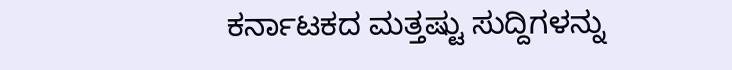ಕರ್ನಾಟಕದ ಮತ್ತಷ್ಟು ಸುದ್ದಿಗಳನ್ನು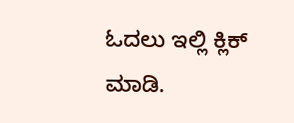ಓದಲು ಇಲ್ಲಿ ಕ್ಲಿಕ್ ಮಾಡಿ.